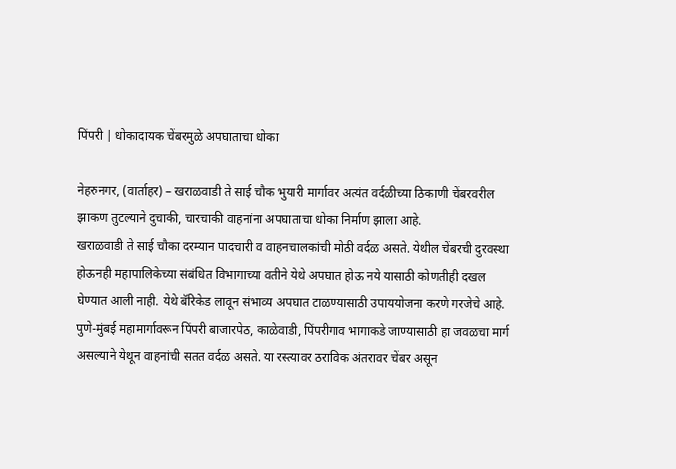पिंपरी | धोकादायक चेंबरमुळे अपघाताचा धोका

नेहरुनगर, (वार्ताहर) – खराळवाडी ते साई चौक भुयारी मार्गावर अत्यंत वर्दळीच्या ठिकाणी चेंबरवरील झाकण तुटल्याने दुचाकी, चारचाकी वाहनांना अपघाताचा धोका निर्माण झाला आहे.
खराळवाडी ते साई चौका दरम्यान पादचारी व वाहनचालकांची मोठी वर्दळ असते. येथील चेंबरची दुरवस्था होऊनही महापालिकेच्या संबंधित विभागाच्या वतीने येथे अपघात होऊ नये यासाठी कोणतीही दखल घेण्यात आली नाही. येथे बॅरिकेड लावून संभाव्य अपघात टाळण्यासाठी उपाययोजना करणे गरजेचे आहे.
पुणे-मुंबई महामार्गावरून पिंपरी बाजारपेठ, काळेवाडी, पिंपरीगाव भागाकडे जाण्यासाठी हा जवळचा मार्ग असल्याने येथून वाहनांची सतत वर्दळ असते. या रस्त्यावर ठराविक अंतरावर चेंबर असून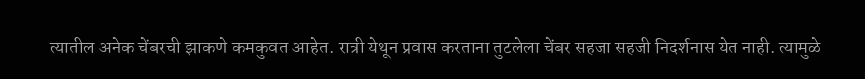त्यातील अनेक चेंबरची झाकणे कमकुवत आहेत. रात्री येथून प्रवास करताना तुटलेला चेंबर सहजा सहजी निदर्शनास येत नाही. त्यामुळे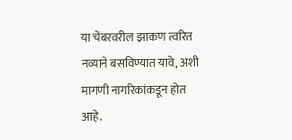या चेंबरवरील झाकण त्वरित नव्याने बसविण्यात यावे, अशी मागणी नागरिकांकडून होत आहे.